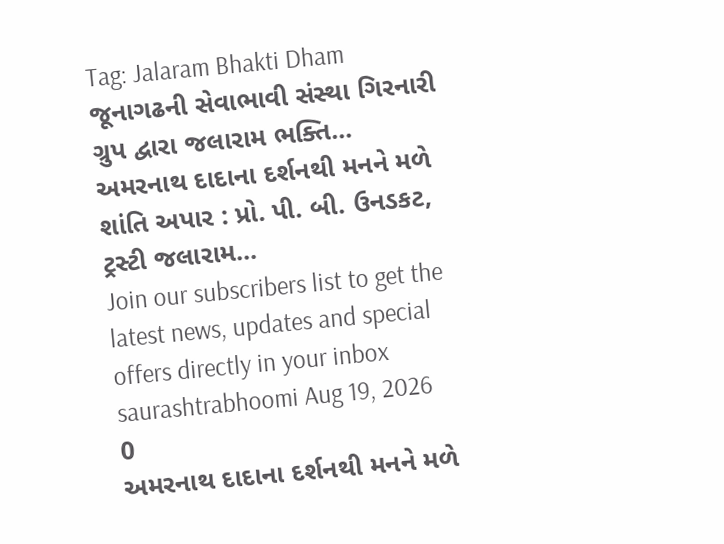Tag: Jalaram Bhakti Dham
જૂનાગઢની સેવાભાવી સંસ્થા ગિરનારી ગ્રુપ દ્વારા જલારામ ભક્તિ...
અમરનાથ દાદાના દર્શનથી મનને મળે શાંતિ અપાર : પ્રો. પી. બી. ઉનડકટ, ટ્રસ્ટી જલારામ...
Join our subscribers list to get the latest news, updates and special offers directly in your inbox
saurashtrabhoomi Aug 19, 2026 0
અમરનાથ દાદાના દર્શનથી મનને મળે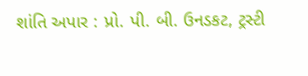શાંતિ અપાર : પ્રો. પી. બી. ઉનડકટ, ટ્રસ્ટી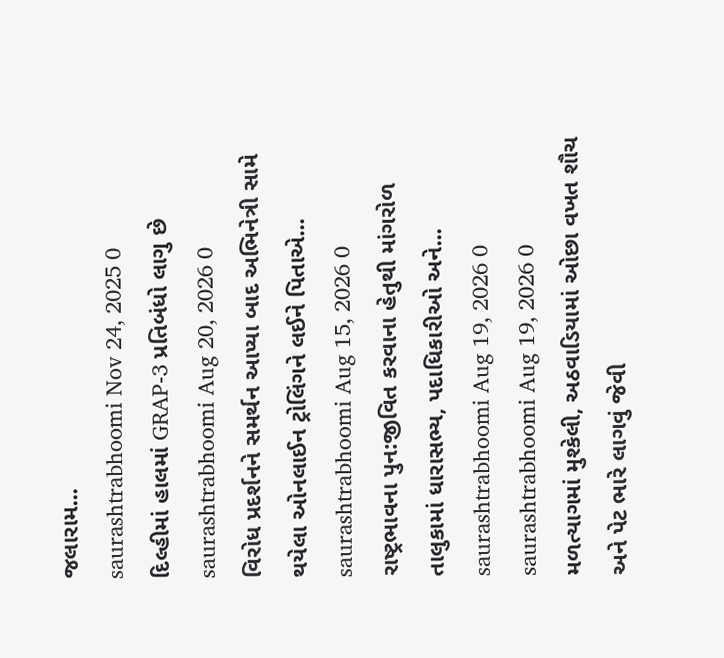જલારામ...
saurashtrabhoomi Nov 24, 2025 0
દિલ્હીમાં હાલમાં GRAP-3 પ્રતિબંધો લાગુ છે
saurashtrabhoomi Aug 20, 2026 0
વિરોધ પ્રદર્શનને સમર્થન આપ્યા બાદ અભિનેત્રી સામે થયેલા ઓનલાઈન ટ્રોલિંગને લઈને પિતાએ...
saurashtrabhoomi Aug 15, 2026 0
રાષ્ટ્રભાવના પુન:જીવિત કરવાના હેતુથી માંગરોળ તાલુકામાં ધારાસભ્ય, પદાધિકારીઓ અને...
saurashtrabhoomi Aug 19, 2026 0
saurashtrabhoomi Aug 19, 2026 0
મળત્યાગમાં મુશ્કેલી, અઠવાડિયામાં ઓછા વખત શૌચ અને પેટ ભારે લાગવું જેવી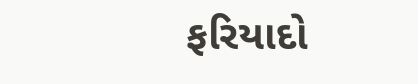ફરિયાદો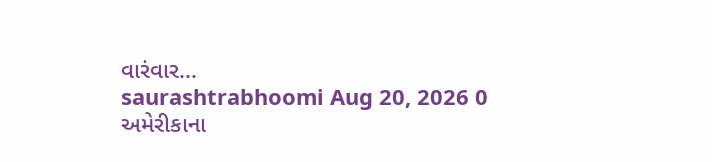વારંવાર...
saurashtrabhoomi Aug 20, 2026 0
અમેરીકાના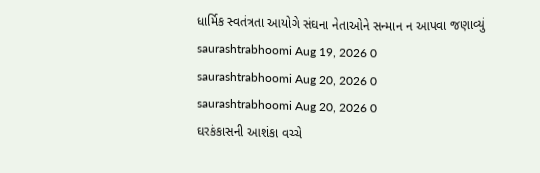ધાર્મિક સ્વતંત્રતા આયોગે સંઘના નેતાઓને સન્માન ન આપવા જણાવ્યું
saurashtrabhoomi Aug 19, 2026 0
saurashtrabhoomi Aug 20, 2026 0
saurashtrabhoomi Aug 20, 2026 0
ઘરકંકાસની આશંકા વચ્ચે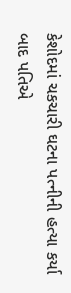કેશોદમાં ચકચારી ઘટના પત્નીની હત્યા કર્યા બાદ પતિએ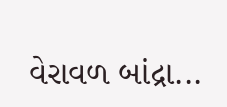વેરાવળ બાંદ્રા...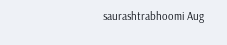saurashtrabhoomi Aug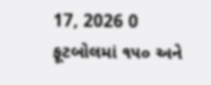17, 2026 0
ફૂટબોલમાં ૧૫૦ અને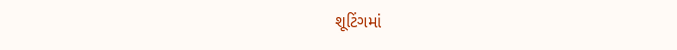શૂટિંગમાં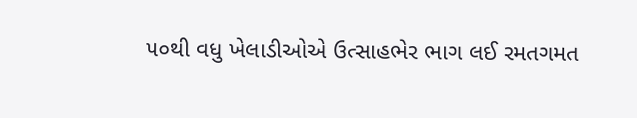૫૦થી વધુ ખેલાડીઓએ ઉત્સાહભેર ભાગ લઈ રમતગમત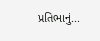પ્રતિભાનું...